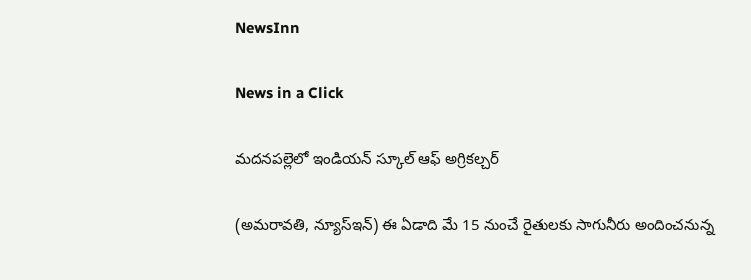NewsInn

News in a Click

మదనపల్లెలో ఇండియన్ స్కూల్ ఆఫ్ అగ్రికల్చర్

(అమరావతి, న్యూస్ఇన్‌) ఈ ఏడాది మే 15 నుంచే రైతులకు సాగునీరు అందించనున్న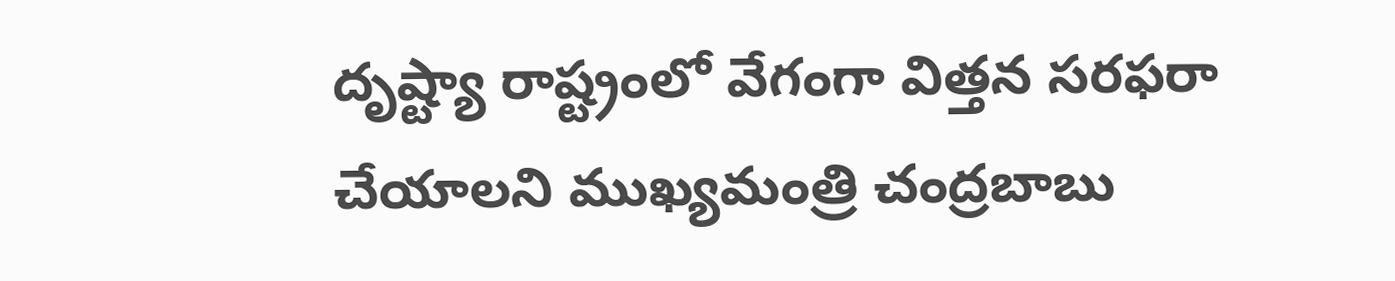దృష్ట్యా రాష్ట్రంలో వేగంగా విత్తన సరఫరా చేయాలని ముఖ్యమంత్రి చంద్రబాబు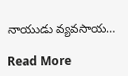నాయుడు వ్యవసాయ…

Read More